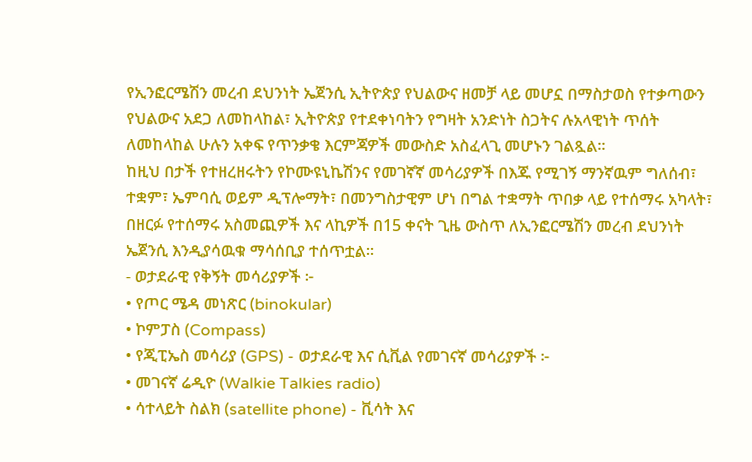የኢንፎርሜሽን መረብ ደህንነት ኤጀንሲ ኢትዮጵያ የህልውና ዘመቻ ላይ መሆኗ በማስታወስ የተቃጣውን የህልውና አደጋ ለመከላከል፣ ኢትዮጵያ የተደቀነባትን የግዛት አንድነት ስጋትና ሉአላዊነት ጥሰት ለመከላከል ሁሉን አቀፍ የጥንቃቄ እርምጃዎች መውስድ አስፈላጊ መሆኑን ገልጿል።
ከዚህ በታች የተዘረዘሩትን የኮሙዩኒኬሽንና የመገኛኛ መሳሪያዎች በእጁ የሚገኝ ማንኛዉም ግለሰብ፣ ተቋም፣ ኤምባሲ ወይም ዲፕሎማት፣ በመንግስታዊም ሆነ በግል ተቋማት ጥበቃ ላይ የተሰማሩ አካላት፣ በዘርፉ የተሰማሩ አስመጪዎች እና ላኪዎች በ15 ቀናት ጊዜ ውስጥ ለኢንፎርሜሽን መረብ ደህንነት ኤጀንሲ እንዲያሳዉቁ ማሳሰቢያ ተሰጥቷል።
- ወታደራዊ የቅኝት መሳሪያዎች ፦
• የጦር ሜዳ መነጽር (binokular)
• ኮምፓስ (Compass)
• የጂፒኤስ መሳሪያ (GPS) - ወታደራዊ እና ሲቪል የመገናኛ መሳሪያዎች ፦
• መገናኛ ሬዲዮ (Walkie Talkies radio)
• ሳተላይት ስልክ (satellite phone) - ቪሳት እና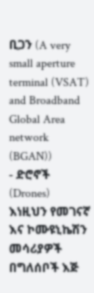ቢጋን (A very small aperture terminal (VSAT) and Broadband Global Area network (BGAN))
- ድሮኖች (Drones)
እነዚህን የመገናኛ እና ኮሙዩኒኬሽን መሳሪያዎች በግለሰቦች እጅ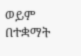ወይም በተቋማት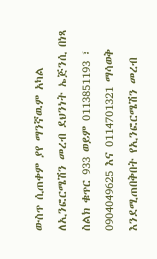ውስጥ ሲጠቀም ያየ ማንኛዉም አካል ለኢንፎርሜሽን መረብ ደህንነት ኤጅንሲ በነጻ ስልክ ቁጥር 933 ወይም 0113851193 ፣ 0904049625 እና 0114701321 ማሳወቅ እንደሚጠበቅበት የኢንፎርሜሽን መረብ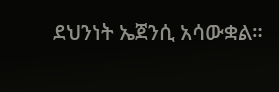ደህንነት ኤጀንሲ አሳውቋል።